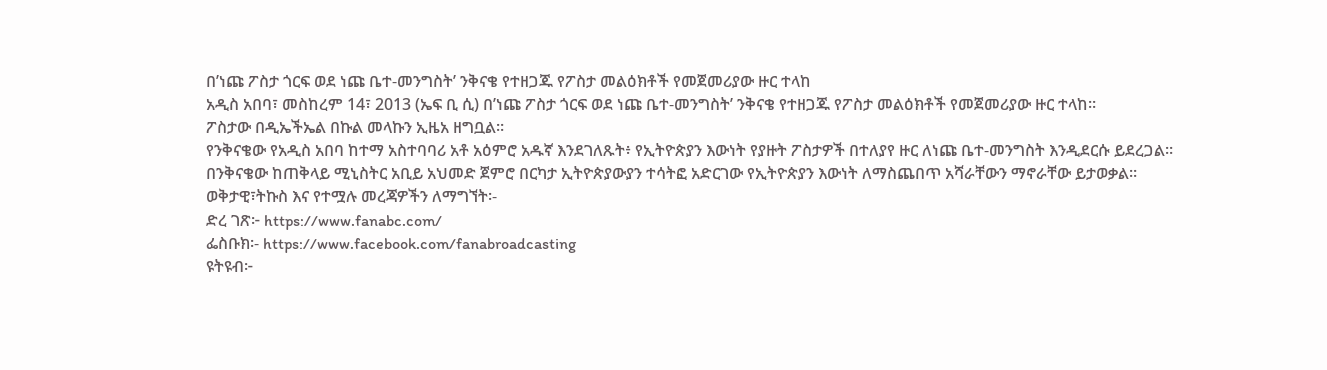በ’ነጩ ፖስታ ጎርፍ ወደ ነጩ ቤተ-መንግስት’ ንቅናቄ የተዘጋጁ የፖስታ መልዕክቶች የመጀመሪያው ዙር ተላከ
አዲስ አበባ፣ መስከረም 14፣ 2013 (ኤፍ ቢ ሲ) በ’ነጩ ፖስታ ጎርፍ ወደ ነጩ ቤተ-መንግስት’ ንቅናቄ የተዘጋጁ የፖስታ መልዕክቶች የመጀመሪያው ዙር ተላከ።
ፖስታው በዲኤችኤል በኩል መላኩን ኢዜአ ዘግቧል።
የንቅናቄው የአዲስ አበባ ከተማ አስተባባሪ አቶ አዕምሮ አዱኛ እንደገለጹት፥ የኢትዮጵያን እውነት የያዙት ፖስታዎች በተለያየ ዙር ለነጩ ቤተ-መንግስት እንዲደርሱ ይደረጋል።
በንቅናቄው ከጠቅላይ ሚኒስትር አቢይ አህመድ ጀምሮ በርካታ ኢትዮጵያውያን ተሳትፎ አድርገው የኢትዮጵያን እውነት ለማስጨበጥ አሻራቸውን ማኖራቸው ይታወቃል።
ወቅታዊ፣ትኩስ እና የተሟሉ መረጃዎችን ለማግኘት፡-
ድረ ገጽ፦ https://www.fanabc.com/
ፌስቡክ፡- https://www.facebook.com/fanabroadcasting
ዩትዩብ፦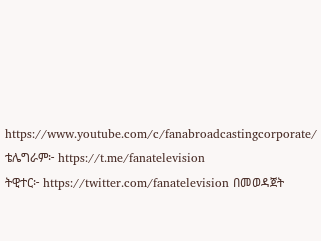https://www.youtube.com/c/fanabroadcastingcorporate/
ቴሌግራም፦ https://t.me/fanatelevision
ትዊተር፦ https://twitter.com/fanatelevision በመወዳጀት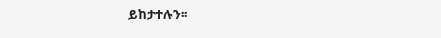ይከታተሉን፡፡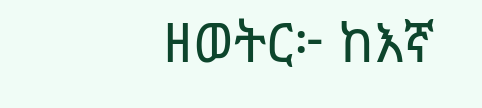ዘወትር፦ ከእኛ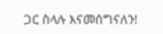ጋር ስላሉ እናመሰግናለን!